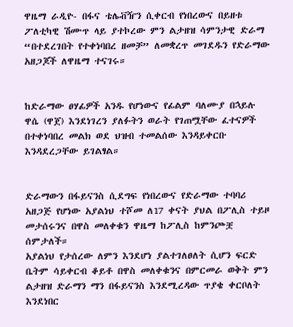ዋዜማ ራዲዮ- በፋና ቴሌቭዥን ሲቀርብ የነበረውና በይዘቱ ፖለቲካዊ ሽሙጥ ላይ ያተኮረው ምን ልታዘዝ ሳምንታዊ ድራማ “በተደረገበት የተቀነባበረ ዘመቻ” ለመቋረጥ መገደዱን የድራማው አዘጋጆች ለዋዜማ ተናገሩ።


ከድራማው ፀሃፊዎች አንዱ የሆነውና የፊልም ባለሙያ በኋይሉ ዋሴ (ዋጀ) እንደነገረን ያለፉትን ወራት የገጠሟቸው ፈተናዎች በተቀነባበረ መልክ ወደ ህዝብ ተመልሰው እንዳይቀርቡ እንዳደረጋቸው ይገልፃል።


ድራማውን በፋይናንስ ሲደግፍ የነበረውና የድራማው ተባባሪ አዘጋጅ የሆነው አያልነህ ተሾመ ለ17 ቀናት ያህል በፖሊስ ተይዞ መታሰሩንና በዋስ መለቀቁን ዋዜማ ከፖሊስ ከምንጮቿ ሰምታለች።
አያልነህ የታሰረው ለምን እንደሆነ ያልተገለፀለት ሲሆን ፍርድ ቤትም ሳይቀርብ ቆይቶ በዋስ መለቀቁንና በምርመራ ወቅት ምን ልታዘዝ ድራማን ማን በፋይናንስ እንደሚረዳው ጥያቄ ቀርቦለት እንደነበር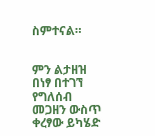ስምተናል።


ምን ልታዘዝ በነፃ በተገኘ የግለሰብ መጋዘን ውስጥ ቀረፃው ይካሄድ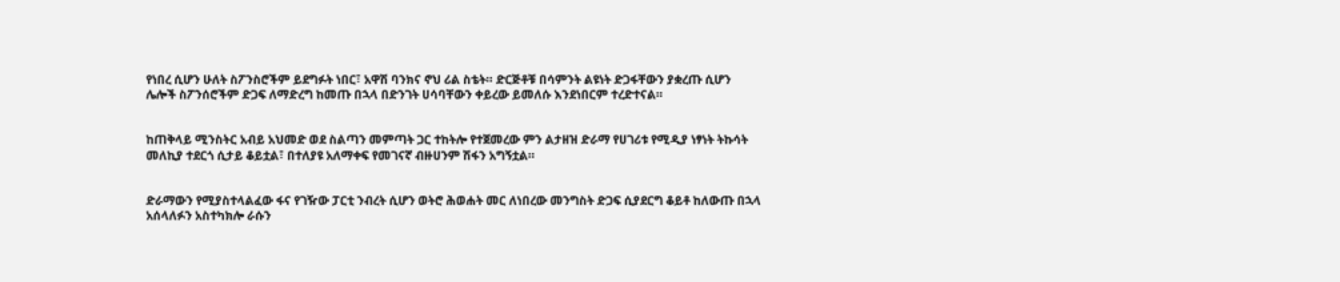የነበረ ሲሆን ሁለት ስፖንስሮችም ይደግፉት ነበር፣ አዋሽ ባንክና ኖህ ሪል ስቴት። ድርጅቶቹ በሳምንት ልዩነት ድጋፋቸውን ያቋረጡ ሲሆን ሌሎች ስፖንሰሮችም ድጋፍ ለማድረግ ከመጡ በኋላ በድንገት ሀሳባቸውን ቀይረው ይመለሱ እንደነበርም ተረድተናል።


ከጠቅላይ ሚንስትር አብይ አህመድ ወደ ስልጣን መምጣት ጋር ተከትሎ የተጀመረው ምን ልታዘዝ ድራማ የሀገሪቱ የሚዲያ ነፃነት ትኩሳት መለኪያ ተደርጎ ሲታይ ቆይቷል፣ በተለያዩ አለማቀፍ የመገናኛ ብዙሀንም ሽፋን አግኝቷል።


ድራማውን የሚያስተላልፈው ፋና የገዥው ፓርቲ ንብረት ሲሆን ወትሮ ሕወሐት መር ለነበረው መንግስት ድጋፍ ሲያደርግ ቆይቶ ከለውጡ በኋላ አሰላለፉን አስተካክሎ ራሱን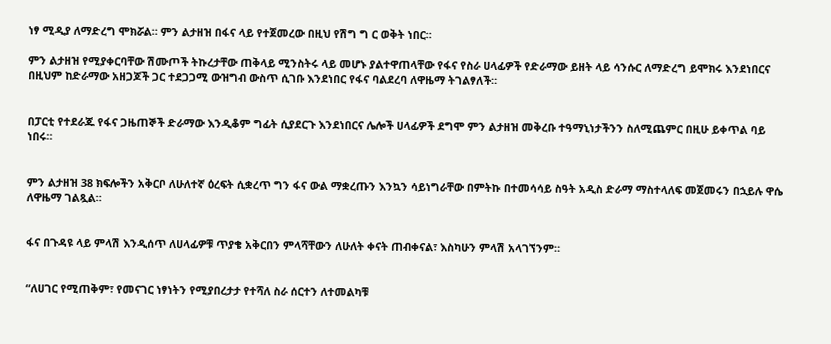ነፃ ሚዲያ ለማድረግ ሞክሯል። ምን ልታዘዝ በፋና ላይ የተጀመረው በዚህ የሽግ ግ ር ወቅት ነበር።

ምን ልታዘዝ የሚያቀርባቸው ሽሙጦች ትኩረታቸው ጠቅላይ ሚንስትሩ ላይ መሆኑ ያልተዋጠላቸው የፋና የስራ ሀላፊዎች የድራማው ይዘት ላይ ሳንሱር ለማድረግ ይሞክሩ እንደነበርና በዚህም ከድራማው አዘጋጆች ጋር ተደጋጋሚ ውዝግብ ውስጥ ሲገቡ እንደነበር የፋና ባልደረባ ለዋዜማ ትገልፃለች።


በፓርቲ የተደራጁ የፋና ጋዜጠኞች ድራማው እንዲቆም ግፊት ሲያደርጉ እንደነበርና ሌሎች ሀላፊዎች ደግሞ ምን ልታዘዝ መቅረቡ ተዓማኒነታችንን ስለሚጨምር በዚሁ ይቀጥል ባይ ነበሩ።


ምን ልታዘዝ 38 ክፍሎችን አቅርቦ ለሁለተኛ ዕረፍት ሲቋረጥ ግን ፋና ውል ማቋረጡን እንኳን ሳይነግራቸው በምትኩ በተመሳሳይ ስዓት አዲስ ድራማ ማስተላለፍ መጀመሩን በኋይሉ ዋሴ ለዋዜማ ገልጿል።


ፋና በጉዳዩ ላይ ምላሽ እንዲሰጥ ለሀላፊዎቹ ጥያቄ አቅርበን ምላሻቸውን ለሁለት ቀናት ጠብቀናል፣ እስካሁን ምላሽ አላገኘንም።


“ለሀገር የሚጠቅም፣ የመናገር ነፃነትን የሚያበረታታ የተሻለ ስራ ሰርተን ለተመልካቹ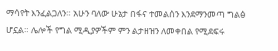ማሳየት እንፈልጋለን። አሁን ባለው ሁኔታ በፋና ተመልሰን እንደማንመጣ ግልፅ ሆኗል። ሌሎች የግል ሚዲያዎችም ምን ልታዘዝን ለመቀበል የሚደፍሩ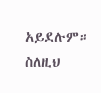አይደሉም። ስለዚህ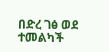በድረ ገፅ ወደ ተመልካች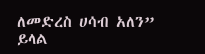ለመድረስ ሀሳብ አለን” ይላል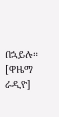በኋይሉ። [ዋዜማ ራዲዮ]